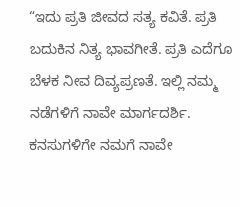“ಇದು ಪ್ರತಿ ಜೀವದ ಸತ್ಯ ಕವಿತೆ. ಪ್ರತಿ ಬದುಕಿನ ನಿತ್ಯ ಭಾವಗೀತೆ. ಪ್ರತಿ ಎದೆಗೂ ಬೆಳಕ ನೀವ ದಿವ್ಯಪ್ರಣತೆ. ಇಲ್ಲಿ ನಮ್ಮ ನಡೆಗಳಿಗೆ ನಾವೇ ಮಾರ್ಗದರ್ಶಿ. ಕನಸುಗಳಿಗೇ ನಮಗೆ ನಾವೇ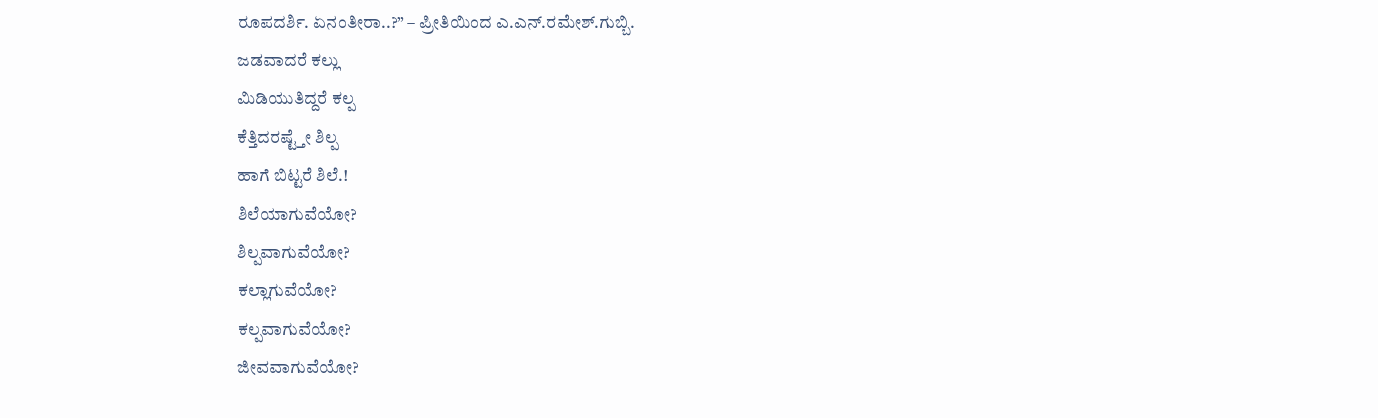ರೂಪದರ್ಶಿ. ಏನಂತೀರಾ..?” – ಪ್ರೀತಿಯಿಂದ ಎ.ಎನ್.ರಮೇಶ್.ಗುಬ್ಬಿ.
ಜಡವಾದರೆ ಕಲ್ಲು
ಮಿಡಿಯುತಿದ್ದರೆ ಕಲ್ಪ
ಕೆತ್ತಿದರಷ್ಟ್ತೇ ಶಿಲ್ಪ
ಹಾಗೆ ಬಿಟ್ಟರೆ ಶಿಲೆ.!
ಶಿಲೆಯಾಗುವೆಯೋ?
ಶಿಲ್ಪವಾಗುವೆಯೋ?
ಕಲ್ಲಾಗುವೆಯೋ?
ಕಲ್ಪವಾಗುವೆಯೋ?
ಜೀವವಾಗುವೆಯೋ?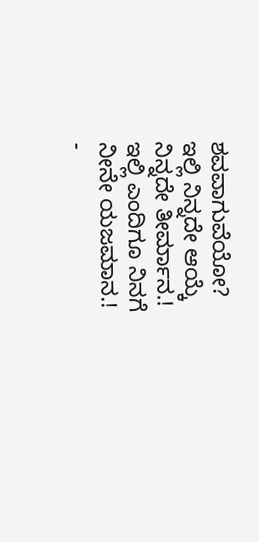ಶವವಾಗುವೆಯೋ?
ಇಲ್ಲಿ ನಿನ್ನದೇ ಆಯ್ಕೆ
ನಿನ್ನದೇ ತೀರ್ಮಾನ.!
ಇಲ್ಲಿ ಎಂದಿಗೂ ನಿನಗೆ
ನೀನೇ ಯಜಮಾನ.!
-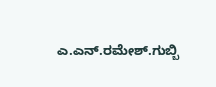ಎ.ಎನ್.ರಮೇಶ್.ಗುಬ್ಬಿ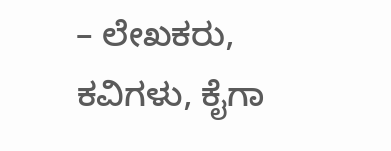– ಲೇಖಕರು, ಕವಿಗಳು, ಕೈಗಾ